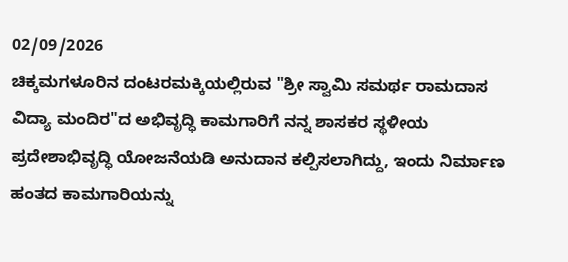02/09/2026
ಚಿಕ್ಕಮಗಳೂರಿನ ದಂಟರಮಕ್ಕಿಯಲ್ಲಿರುವ "ಶ್ರೀ ಸ್ವಾಮಿ ಸಮರ್ಥ ರಾಮದಾಸ ವಿದ್ಯಾ ಮಂದಿರ"ದ ಅಭಿವೃದ್ಧಿ ಕಾಮಗಾರಿಗೆ ನನ್ನ ಶಾಸಕರ ಸ್ಥಳೀಯ ಪ್ರದೇಶಾಭಿವೃದ್ಧಿ ಯೋಜನೆಯಡಿ ಅನುದಾನ ಕಲ್ಪಿಸಲಾಗಿದ್ದು, ಇಂದು ನಿರ್ಮಾಣ ಹಂತದ ಕಾಮಗಾರಿಯನ್ನು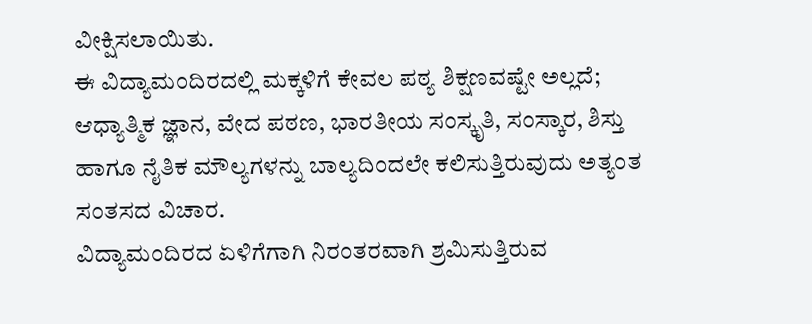ವೀಕ್ಷಿಸಲಾಯಿತು.
ಈ ವಿದ್ಯಾಮಂದಿರದಲ್ಲಿ ಮಕ್ಕಳಿಗೆ ಕೇವಲ ಪಠ್ಯ ಶಿಕ್ಷಣವಷ್ಟೇ ಅಲ್ಲದೆ; ಆಧ್ಯಾತ್ಮಿಕ ಜ್ಞಾನ, ವೇದ ಪಠಣ, ಭಾರತೀಯ ಸಂಸ್ಕೃತಿ, ಸಂಸ್ಕಾರ, ಶಿಸ್ತು ಹಾಗೂ ನೈತಿಕ ಮೌಲ್ಯಗಳನ್ನು ಬಾಲ್ಯದಿಂದಲೇ ಕಲಿಸುತ್ತಿರುವುದು ಅತ್ಯಂತ ಸಂತಸದ ವಿಚಾರ.
ವಿದ್ಯಾಮಂದಿರದ ಏಳಿಗೆಗಾಗಿ ನಿರಂತರವಾಗಿ ಶ್ರಮಿಸುತ್ತಿರುವ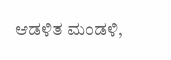ಆಡಳಿತ ಮಂಡಳಿ,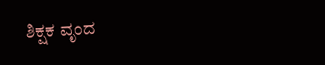ಶಿಕ್ಷಕ ವೃಂದ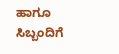ಹಾಗೂ ಸಿಬ್ಬಂದಿಗೆ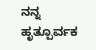ನನ್ನ ಹೃತ್ಪೂರ್ವಕ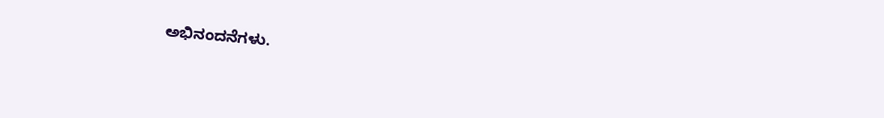ಅಭಿನಂದನೆಗಳು.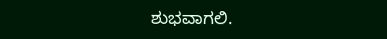ಶುಭವಾಗಲಿ.